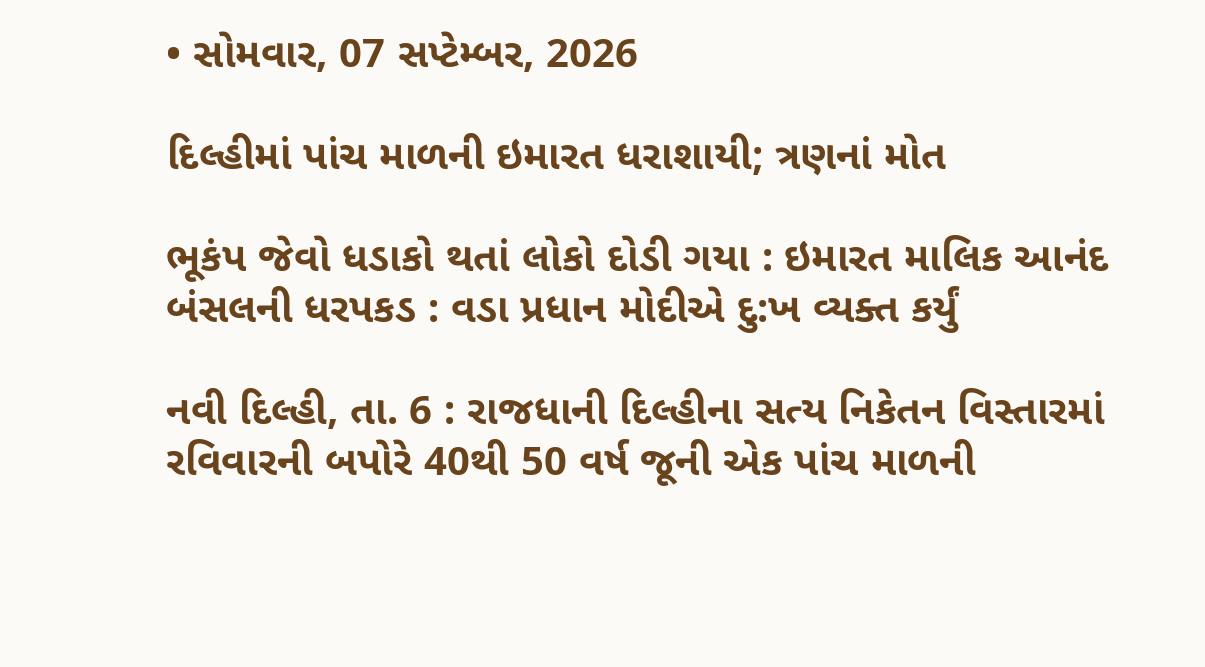• સોમવાર, 07 સપ્ટેમ્બર, 2026

દિલ્હીમાં પાંચ માળની ઇમારત ધરાશાયી; ત્રણનાં મોત

ભૂકંપ જેવો ધડાકો થતાં લોકો દોડી ગયા : ઇમારત માલિક આનંદ બંસલની ધરપકડ : વડા પ્રધાન મોદીએ દુ:ખ વ્યક્ત કર્યું

નવી દિલ્હી, તા. 6 : રાજધાની દિલ્હીના સત્ય નિકેતન વિસ્તારમાં રવિવારની બપોરે 40થી 50 વર્ષ જૂની એક પાંચ માળની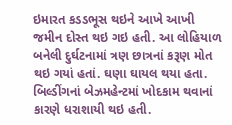ઇમારત કડડભૂસ થઇને આખે આખી જમીન દોસ્ત થઇ ગઇ હતી. આ લોહિયાળ બનેલી દુર્ઘટનામાં ત્રણ છાત્રનાં કરૂણ મોત થઇ ગયાં હતાં. ઘણા ઘાયલ થયા હતા. બિલ્ડીંગનાં બેઝમહેન્ટમાં ખોદકામ થવાનાં કારણે ધરાશાયી થઇ હતી.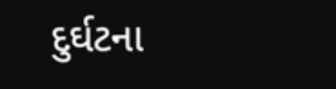દુર્ઘટના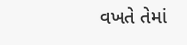વખતે તેમાં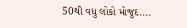50થી વધુ લોકો મોજુદ....